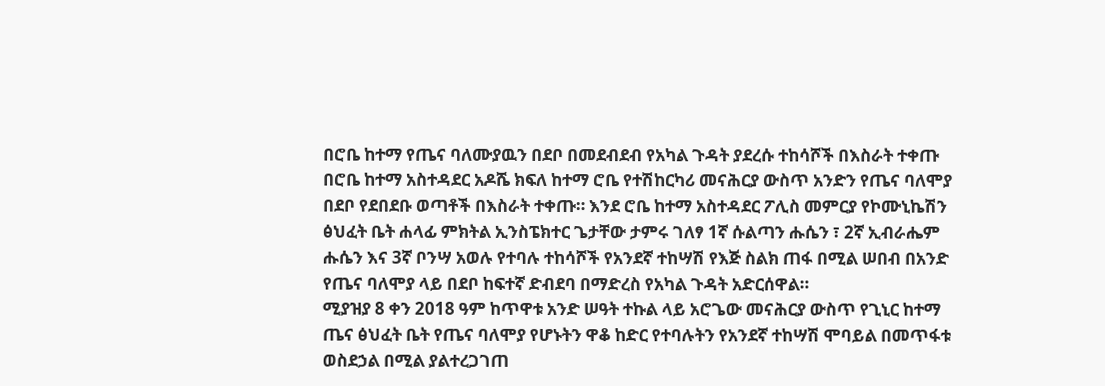በሮቤ ከተማ የጤና ባለሙያዉን በደቦ በመደብደብ የአካል ጉዳት ያደረሱ ተከሳሾች በእስራት ተቀጡ
በሮቤ ከተማ አስተዳደር አዶሼ ክፍለ ከተማ ሮቤ የተሽከርካሪ መናሕርያ ውስጥ አንድን የጤና ባለሞያ በደቦ የደበደቡ ወጣቶች በእስራት ተቀጡ። እንደ ሮቤ ከተማ አስተዳደር ፖሊስ መምርያ የኮሙኒኬሽን ፅህፈት ቤት ሐላፊ ምክትል ኢንስፔክተር ጌታቸው ታምሩ ገለፃ 1ኛ ሱልጣን ሑሴን ፣ 2ኛ ኢብራሔም ሑሴን እና 3ኛ ቦንሣ አወሉ የተባሉ ተከሳሾች የአንደኛ ተከሣሽ የእጅ ስልክ ጠፋ በሚል ሠበብ በአንድ የጤና ባለሞያ ላይ በደቦ ከፍተኛ ድብደባ በማድረስ የአካል ጉዳት አድርሰዋል።
ሚያዝያ 8 ቀን 2018 ዓም ከጥዋቱ አንድ ሠዓት ተኩል ላይ አሮጌው መናሕርያ ውስጥ የጊኒር ከተማ ጤና ፅህፈት ቤት የጤና ባለሞያ የሆኑትን ዋቆ ከድር የተባሉትን የአንደኛ ተከሣሽ ሞባይል በመጥፋቱ ወስደኃል በሚል ያልተረጋገጠ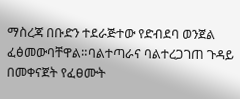ማስረጃ በቡድን ተደራጅተው የድብደባ ወንጀል ፈፅመውባቸዋል።ባልተጣራና ባልተረጋገጠ ጉዳይ በመቀናጀት የፈፀሙት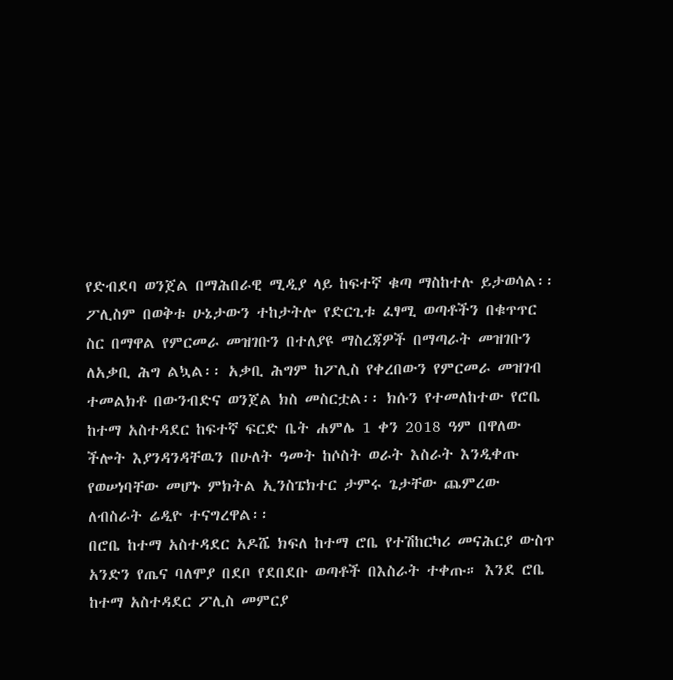የድብደባ ወንጀል በማሕበራዊ ሚዲያ ላይ ከፍተኛ ቁጣ ማስከተሉ ይታወሳል፡፡
ፖሊስም በወቅቱ ሁኔታውን ተከታትሎ የድርጊቱ ፈፃሚ ወጣቶችን በቁጥጥር ስር በማዋል የምርመራ መዝገቡን በተለያዩ ማስረጃዎች በማጣራት መዝገቡን ለአቃቢ ሕግ ልኳል፡፡ አቃቢ ሕግም ከፖሊስ የቀረበውን የምርመራ መዝገብ ተመልክቶ በውንብድና ወንጀል ክስ መስርቷል፡፡ ክሱን የተመለከተው የሮቤ ከተማ አስተዳደር ከፍተኛ ፍርድ ቤት ሐምሌ 1 ቀን 2018 ዓም በዋለው ችሎት እያንዳንዳቸዉን በሁለት ዓመት ከሶስት ወራት እስራት እንዲቀጡ የወሠነባቸው መሆኑ ምክትል ኢንስፔክተር ታምሩ ጌታቸው ጨምረው ለብስራት ሬዲዮ ተናግረዋል፡፡
በሮቤ ከተማ አስተዳደር አዶሼ ክፍለ ከተማ ሮቤ የተሽከርካሪ መናሕርያ ውስጥ አንድን የጤና ባለሞያ በደቦ የደበደቡ ወጣቶች በእስራት ተቀጡ። እንደ ሮቤ ከተማ አስተዳደር ፖሊስ መምርያ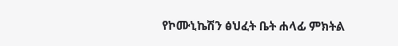የኮሙኒኬሽን ፅህፈት ቤት ሐላፊ ምክትል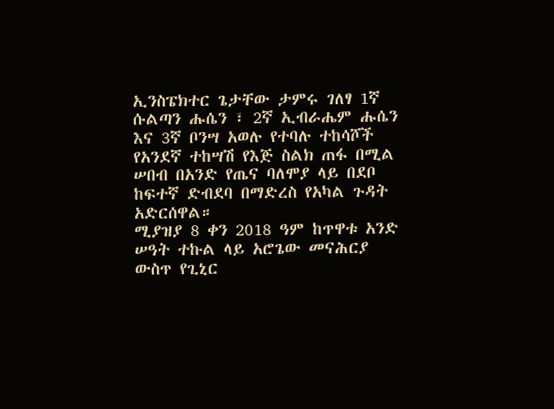ኢንስፔክተር ጌታቸው ታምሩ ገለፃ 1ኛ ሱልጣን ሑሴን ፣ 2ኛ ኢብራሔም ሑሴን እና 3ኛ ቦንሣ አወሉ የተባሉ ተከሳሾች የአንደኛ ተከሣሽ የእጅ ስልክ ጠፋ በሚል ሠበብ በአንድ የጤና ባለሞያ ላይ በደቦ ከፍተኛ ድብደባ በማድረስ የአካል ጉዳት አድርሰዋል።
ሚያዝያ 8 ቀን 2018 ዓም ከጥዋቱ አንድ ሠዓት ተኩል ላይ አሮጌው መናሕርያ ውስጥ የጊኒር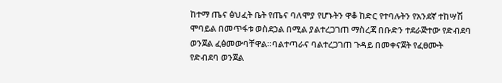ከተማ ጤና ፅህፈት ቤት የጤና ባለሞያ የሆኑትን ዋቆ ከድር የተባሉትን የአንደኛ ተከሣሽ ሞባይል በመጥፋቱ ወስደኃል በሚል ያልተረጋገጠ ማስረጃ በቡድን ተደራጅተው የድብደባ ወንጀል ፈፅመውባቸዋል።ባልተጣራና ባልተረጋገጠ ጉዳይ በመቀናጀት የፈፀሙት የድብደባ ወንጀል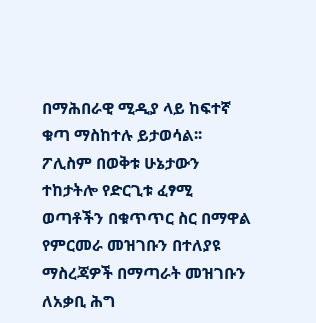በማሕበራዊ ሚዲያ ላይ ከፍተኛ ቁጣ ማስከተሉ ይታወሳል፡፡
ፖሊስም በወቅቱ ሁኔታውን ተከታትሎ የድርጊቱ ፈፃሚ ወጣቶችን በቁጥጥር ስር በማዋል የምርመራ መዝገቡን በተለያዩ ማስረጃዎች በማጣራት መዝገቡን ለአቃቢ ሕግ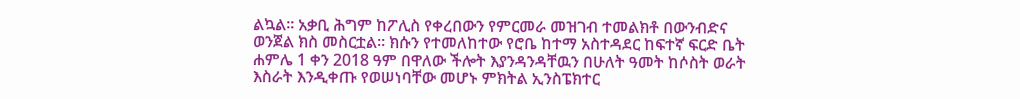ልኳል፡፡ አቃቢ ሕግም ከፖሊስ የቀረበውን የምርመራ መዝገብ ተመልክቶ በውንብድና ወንጀል ክስ መስርቷል፡፡ ክሱን የተመለከተው የሮቤ ከተማ አስተዳደር ከፍተኛ ፍርድ ቤት ሐምሌ 1 ቀን 2018 ዓም በዋለው ችሎት እያንዳንዳቸዉን በሁለት ዓመት ከሶስት ወራት እስራት እንዲቀጡ የወሠነባቸው መሆኑ ምክትል ኢንስፔክተር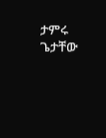ታምሩ ጌታቸው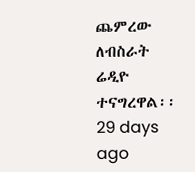ጨምረው ለብስራት ሬዲዮ ተናግረዋል፡፡
29 days ago